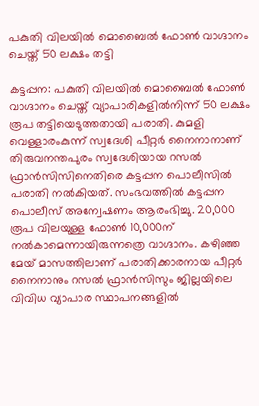പകുതി വിലയിൽ മൊബൈൽ ഫോൺ വാഗ്ദാനം ചെയ്ത് 50 ലക്ഷം തട്ടി

കട്ടപ്പന: പകുതി വിലയിൽ മൊബൈൽ ഫോൺ വാഗ്ദാനം ചെയ്ത് വ്യാപാരികളിൽനിന്ന് 50 ലക്ഷം രൂപ തട്ടിയെടുത്തതായി പരാതി. കുമളി വെള്ളാരംകുന്ന് സ്വദേശി പീറ്റര്‍ നൈനാനാണ് തിരുവനന്തപുരം സ്വദേശിയായ റസല്‍ ഫ്രാന്‍സിസിനെതിരെ കട്ടപ്പന പൊലീസില്‍ പരാതി നല്‍കിയത്. സംഭവത്തിൽ കട്ടപ്പന പൊലീസ് അന്വേഷണം ആരംഭിച്ചു. 20,000 രൂപ വിലയുള്ള ഫോൺ 10,000ന് നൽകാമെന്നായിരുന്നത്രെ വാഗ്ദാനം. കഴിഞ്ഞ മേയ് മാസത്തിലാണ് പരാതിക്കാരനായ പീറ്റർ നൈനാനും റസൽ ഫ്രാൻസിസും ജില്ലയിലെ വിവിധ വ്യാപാര സ്ഥാപനങ്ങളിൽ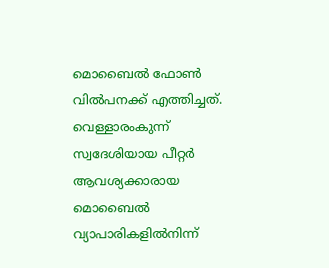മൊബൈല്‍ ഫോൺ വിൽപനക്ക് എത്തിച്ചത്. വെള്ളാരംകുന്ന് സ്വദേശിയായ പീറ്റര്‍ ആവശ്യക്കാരായ മൊബൈൽ വ്യാപാരികളിൽനിന്ന്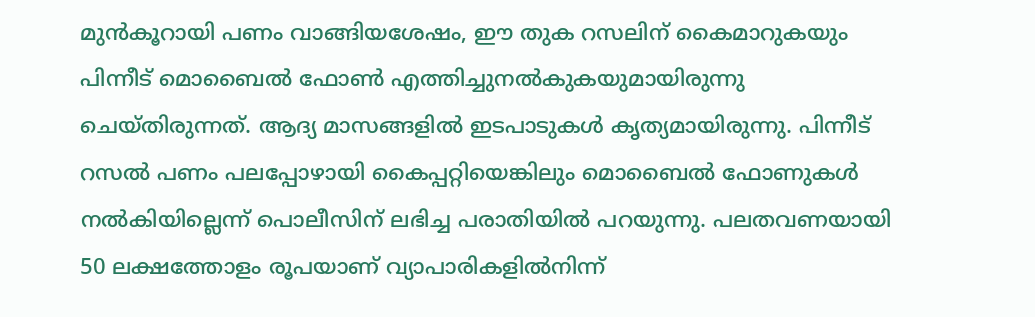മുന്‍കൂറായി പണം വാങ്ങിയശേഷം, ഈ തുക റസലിന് കൈമാറുകയും പിന്നീട് മൊബൈല്‍ ഫോണ്‍ എത്തിച്ചുനല്‍കുകയുമായിരുന്നു ചെയ്തിരുന്നത്. ആദ്യ മാസങ്ങളില്‍ ഇടപാടുകള്‍ കൃത്യമായിരുന്നു. പിന്നീട് റസല്‍ പണം പലപ്പോഴായി കൈപ്പറ്റിയെങ്കിലും മൊബൈല്‍ ഫോണുകള്‍ നല്‍കിയില്ലെന്ന് പൊലീസിന് ലഭിച്ച പരാതിയിൽ പറയുന്നു. പലതവണയായി 50 ലക്ഷത്തോളം രൂപയാണ് വ്യാപാരികളില്‍നിന്ന്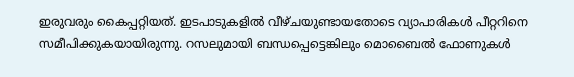ഇരുവരും കൈപ്പറ്റിയത്. ഇടപാടുകളില്‍ വീഴ്ചയുണ്ടായതോടെ വ്യാപാരികള്‍ പീറ്ററിനെ സമീപിക്കുകയായിരുന്നു. റസലുമായി ബന്ധപ്പെട്ടെങ്കിലും മൊബൈല്‍ ഫോണുകള്‍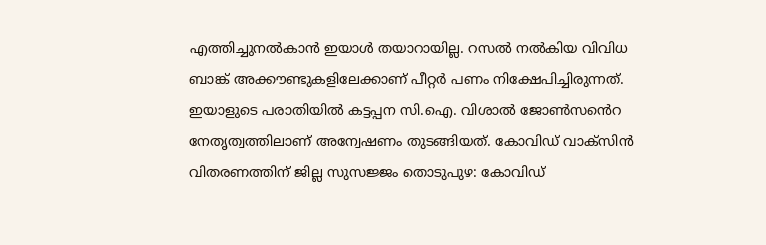എത്തിച്ചുനല്‍കാന്‍ ഇയാള്‍ തയാറായില്ല. റസല്‍ നല്‍കിയ വിവിധ ബാങ്ക് അക്കൗണ്ടുകളിലേക്കാണ് പീറ്റര്‍ പണം നിക്ഷേപിച്ചിരുന്നത്. ഇയാളുടെ പരാതിയില്‍ കട്ടപ്പന സി.ഐ. വിശാല്‍ ജോണ്‍സൻെറ നേതൃത്വത്തിലാണ് അന്വേഷണം തുടങ്ങിയത്. കോവിഡ് വാക്സിന്‍ വിതരണത്തിന് ജില്ല സുസജ്ജം തൊടുപുഴ: കോവിഡ്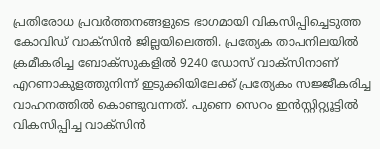പ്രതിരോധ പ്രവര്‍ത്തനങ്ങളുടെ ഭാഗമായി വികസിപ്പിച്ചെടുത്ത കോവിഡ് വാക്സിന്‍ ജില്ലയിലെത്തി. പ്രത്യേക താപനിലയില്‍ ക്രമീകരിച്ച ബോക്‌സുകളില്‍ 9240 ഡോസ് വാക്സിനാണ് എറണാകുളത്തുനിന്ന് ഇടുക്കിയിലേക്ക് പ്രത്യേകം സജ്ജീകരിച്ച വാഹനത്തില്‍ കൊണ്ടുവന്നത്. പുണെ സെറം ഇന്‍സ്റ്റിറ്റ്യൂട്ടില്‍ വികസിപ്പിച്ച വാക്സിന്‍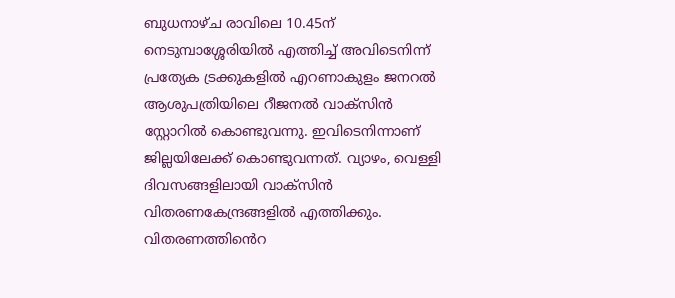ബുധനാഴ്ച രാവിലെ 10.45ന് നെടുമ്പാശ്ശേരിയില്‍ എത്തിച്ച് അവിടെനിന്ന് പ്രത്യേക ട്രക്കുകളില്‍ എറണാകുളം ജനറല്‍ ആശുപത്രിയിലെ റീജനല്‍ വാക്സിന്‍ സ്റ്റോറില്‍ കൊണ്ടുവന്നു. ഇവിടെനിന്നാണ് ജില്ലയിലേക്ക് കൊണ്ടുവന്നത്. വ്യാഴം, വെള്ളി ദിവസങ്ങളിലായി വാക്സിന്‍ വിതരണകേന്ദ്രങ്ങളില്‍ എത്തിക്കും. വിതരണത്തിൻെറ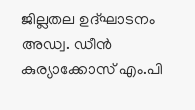ജില്ലതല ഉദ്ഘാടനം അഡ്വ. ഡീന്‍ കുര്യാക്കോസ് എം.പി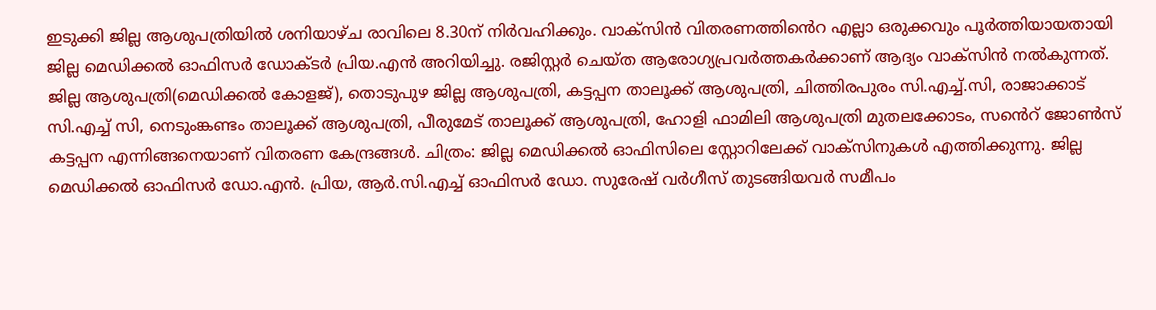ഇടുക്കി ജില്ല ആശുപത്രിയില്‍ ശനിയാഴ്ച രാവിലെ 8.30ന് നിര്‍വഹിക്കും. വാക്സിന്‍ വിതരണത്തിൻെറ എല്ലാ ഒരുക്കവും പൂര്‍ത്തിയായതായി ജില്ല മെഡിക്കല്‍ ഓഫിസര്‍ ഡോക്ടര്‍ പ്രിയ.എന്‍ അറിയിച്ചു. രജിസ്റ്റർ ചെയ്ത ആരോഗ്യപ്രവര്‍ത്തകര്‍ക്കാണ് ആദ്യം വാക്‌സിന്‍ നല്‍കുന്നത്. ജില്ല ആശുപത്രി(മെഡിക്കല്‍ കോളജ്), തൊടുപുഴ ജില്ല ആശുപത്രി, കട്ടപ്പന താലൂക്ക് ആശുപത്രി, ചിത്തിരപുരം സി.എച്ച്.സി, രാജാക്കാട് സി.എച്ച് സി, നെടുംങ്കണ്ടം താലൂക്ക് ആശുപത്രി, പീരുമേട് താലൂക്ക് ആശുപത്രി, ഹോളി ഫാമിലി ആശുപത്രി മുതലക്കോടം, സൻെറ് ജോണ്‍സ് കട്ടപ്പന എന്നിങ്ങനെയാണ് വിതരണ കേന്ദ്രങ്ങള്‍. ചിത്രം: ജില്ല മെഡിക്കല്‍ ഓഫിസിലെ സ്റ്റോറിലേക്ക് വാക്‌സിനുകള്‍ എത്തിക്കുന്നു. ജില്ല മെഡിക്കല്‍ ഓഫിസര്‍ ഡോ.എന്‍. പ്രിയ, ആര്‍.സി.എച്ച് ഓഫിസര്‍ ഡോ. സുരേഷ് വര്‍ഗീസ് തുടങ്ങിയവര്‍ സമീപം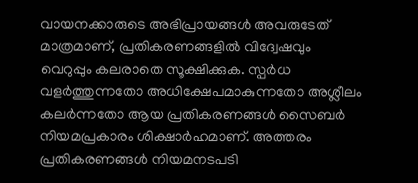വായനക്കാരുടെ അഭിപ്രായങ്ങള്‍ അവരുടേത് മാത്രമാണ്, പ്രതികരണങ്ങളിൽ വിദ്വേഷവും വെറുപ്പും കലരാതെ സൂക്ഷിക്കുക. സ്പർധ വളർത്തുന്നതോ അധിക്ഷേപമാകുന്നതോ അശ്ലീലം കലർന്നതോ ആയ പ്രതികരണങ്ങൾ സൈബർ നിയമപ്രകാരം ശിക്ഷാർഹമാണ്. അത്തരം പ്രതികരണങ്ങൾ നിയമനടപടി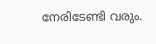നേരിടേണ്ടി വരും.